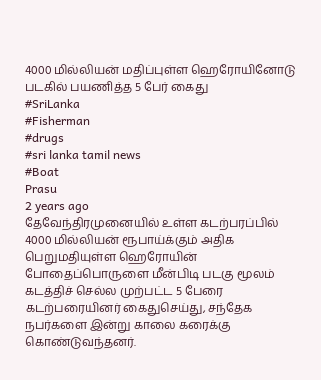4000 மில்லியன் மதிப்புள்ள ஹெரோயினோடு படகில் பயணித்த 5 பேர் கைது
#SriLanka
#Fisherman
#drugs
#sri lanka tamil news
#Boat
Prasu
2 years ago
தேவேந்திரமுனையில் உள்ள கடற்பரப்பில் 4000 மில்லியன் ரூபாய்க்கும் அதிக பெறுமதியுள்ள ஹெரோயின் போதைப்பொருளை மீன்பிடி படகு மூலம் கடத்திச் செல்ல முற்பட்ட 5 பேரை கடற்பரையினர் கைதுசெய்து, சந்தேக நபர்களை இன்று காலை கரைக்கு கொண்டுவந்தனர்.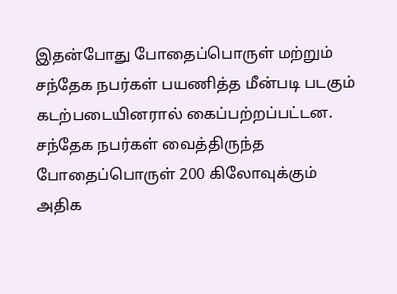இதன்போது போதைப்பொருள் மற்றும் சந்தேக நபர்கள் பயணித்த மீன்படி படகும் கடற்படையினரால் கைப்பற்றப்பட்டன.
சந்தேக நபர்கள் வைத்திருந்த போதைப்பொருள் 200 கிலோவுக்கும் அதிக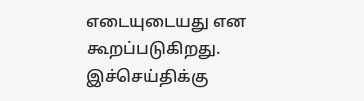எடையுடையது என கூறப்படுகிறது.
இச்செய்திக்கு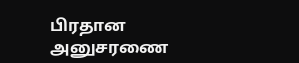பிரதான அனுசரணை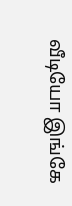வீடியோ இங்கே